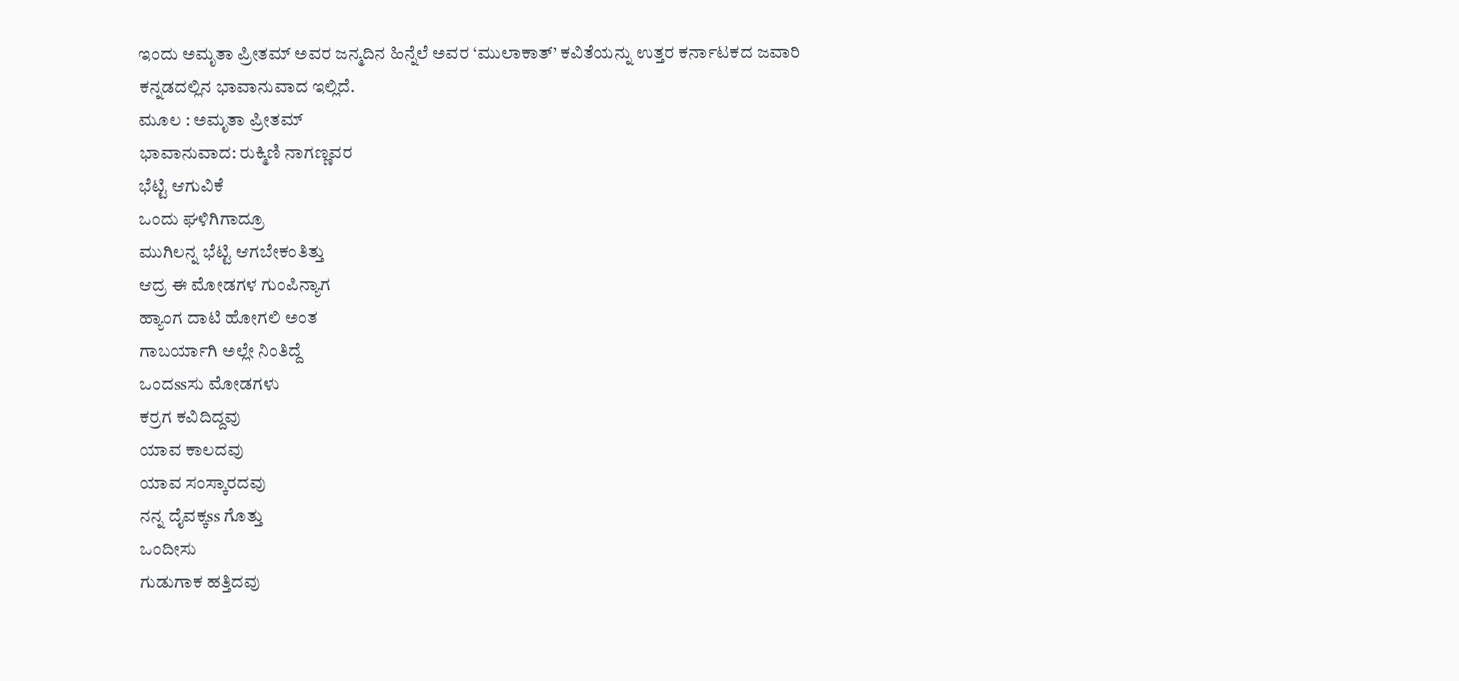ಇಂದು ಅಮೃತಾ ಪ್ರೀತಮ್ ಅವರ ಜನ್ಮದಿನ ಹಿನ್ನೆಲೆ ಅವರ ‘ಮುಲಾಕಾತ್’ ಕವಿತೆಯನ್ನು ಉತ್ತರ ಕರ್ನಾಟಕದ ಜವಾರಿ ಕನ್ನಡದಲ್ಲಿನ ಭಾವಾನುವಾದ ಇಲ್ಲಿದೆ.
ಮೂಲ : ಅಮೃತಾ ಪ್ರೀತಮ್
ಭಾವಾನುವಾದ: ರುಕ್ಮಿಣಿ ನಾಗಣ್ಣವರ
ಭೆಟ್ಟಿ ಆಗುವಿಕೆ
ಒಂದು ಘಳಿಗಿಗಾದ್ರೂ
ಮುಗಿಲನ್ನ ಭೆಟ್ಟಿ ಆಗಬೇಕಂತಿತ್ತು
ಆದ್ರ ಈ ಮೋಡಗಳ ಗುಂಪಿನ್ಯಾಗ
ಹ್ಯಾಂಗ ದಾಟಿ ಹೋಗಲಿ ಅಂತ
ಗಾಬರ್ಯಾಗಿ ಅಲ್ಲೇ ನಿಂತಿದ್ದೆ
ಒಂದssಸು ಮೋಡಗಳು
ಕರ್ರಗ ಕವಿದಿದ್ದವು
ಯಾವ ಕಾಲದವು
ಯಾವ ಸಂಸ್ಕಾರದವು
ನನ್ನ ದೈವಕ್ಕss ಗೊತ್ತು
ಒಂದೀಸು
ಗುಡುಗಾಕ ಹತ್ತಿದವು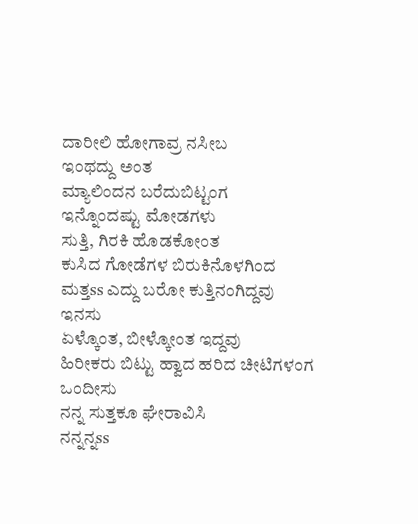ದಾರೀಲಿ ಹೋಗಾವ್ರ ನಸೀಬ
ಇಂಥದ್ದು ಅಂತ
ಮ್ಯಾಲಿಂದನ ಬರೆದುಬಿಟ್ಟಂಗ
ಇನ್ನೊಂದಷ್ಟು ಮೋಡಗಳು
ಸುತ್ತಿ, ಗಿರಕಿ ಹೊಡಕೋಂತ
ಕುಸಿದ ಗೋಡೆಗಳ ಬಿರುಕಿನೊಳಗಿಂದ
ಮತ್ತss ಎದ್ದು ಬರೋ ಕುತ್ತಿನಂಗಿದ್ದವು
ಇನಸು
ಏಳ್ಕೊಂತ, ಬೀಳ್ಕೋಂತ ಇದ್ದವು
ಹಿರೀಕರು ಬಿಟ್ಟು ಹ್ವಾದ ಹರಿದ ಚೀಟಿಗಳಂಗ
ಒಂದೀಸು
ನನ್ನ ಸುತ್ತಕೂ ಘೇರಾವಿಸಿ
ನನ್ನನ್ನss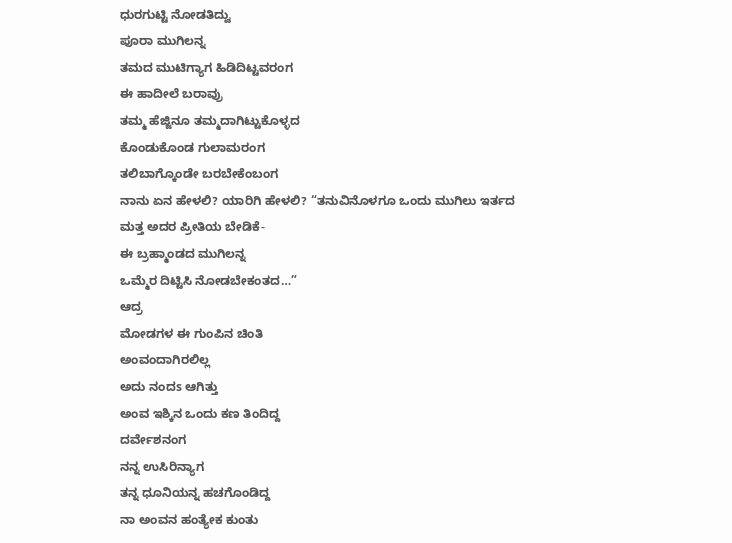ಧುರಗುಟ್ಟಿ ನೋಡತಿದ್ವು
ಪೂರಾ ಮುಗಿಲನ್ನ
ತಮದ ಮುಟಿಗ್ಯಾಗ ಹಿಡಿದಿಟ್ಟವರಂಗ
ಈ ಹಾದೀಲೆ ಬರಾವ್ರು
ತಮ್ಮ ಹೆಜ್ಜಿನೂ ತಮ್ಮದಾಗಿಟ್ಟುಕೊಳ್ಳದ
ಕೊಂಡುಕೊಂಡ ಗುಲಾಮರಂಗ
ತಲಿಬಾಗ್ಕೊಂಡೇ ಬರಬೇಕೆಂಬಂಗ
ನಾನು ಏನ ಹೇಳಲಿ? ಯಾರಿಗಿ ಹೇಳಲಿ? “ತನುವಿನೊಳಗೂ ಒಂದು ಮುಗಿಲು ಇರ್ತದ
ಮತ್ತ ಅದರ ಪ್ರೀತಿಯ ಬೇಡಿಕೆ-
ಈ ಬ್ರಹ್ಮಾಂಡದ ಮುಗಿಲನ್ನ
ಒಮ್ಮೆರ ದಿಟ್ಟಿಸಿ ನೋಡಬೇಕಂತದ…”
ಆದ್ರ
ಮೋಡಗಳ ಈ ಗುಂಪಿನ ಚಿಂತಿ
ಅಂವಂದಾಗಿರಲಿಲ್ಲ
ಅದು ನಂದs ಆಗಿತ್ತು
ಅಂವ ಇಶ್ಕಿನ ಒಂದು ಕಣ ತಿಂದಿದ್ದ
ದರ್ವೇಶನಂಗ
ನನ್ನ ಉಸಿರಿನ್ಯಾಗ
ತನ್ನ ಧೂನಿಯನ್ನ ಹಚಗೊಂಡಿದ್ದ
ನಾ ಅಂವನ ಹಂತ್ಯೇಕ ಕುಂತು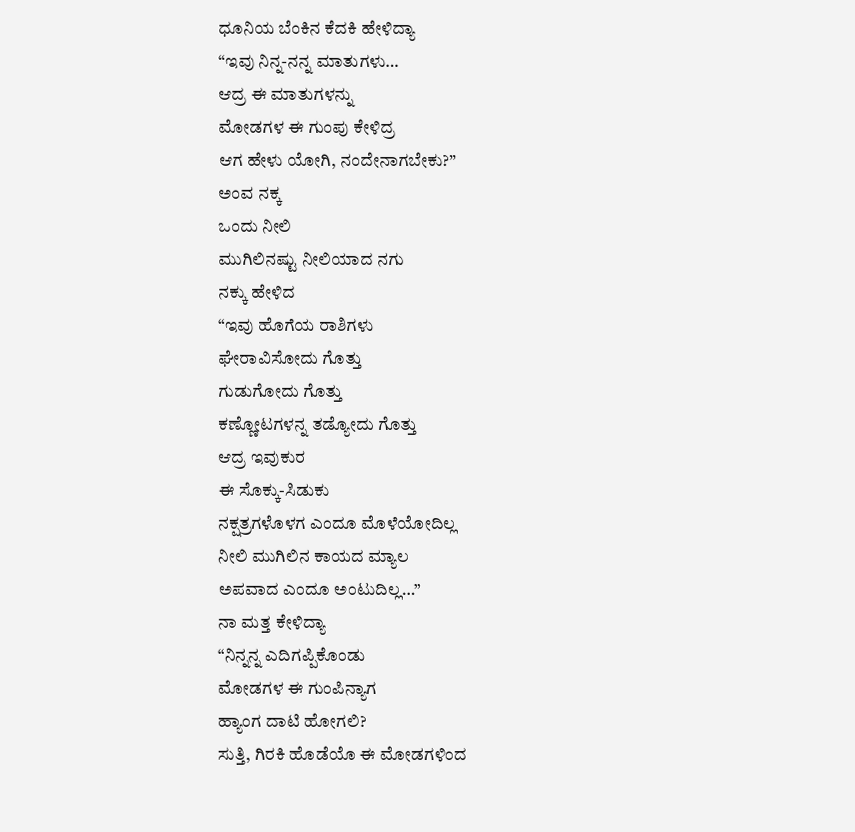ಧೂನಿಯ ಬೆಂಕಿನ ಕೆದಕಿ ಹೇಳಿದ್ಯಾ
“ಇವು ನಿನ್ನ-ನನ್ನ ಮಾತುಗಳು…
ಆದ್ರ ಈ ಮಾತುಗಳನ್ನು
ಮೋಡಗಳ ಈ ಗುಂಪು ಕೇಳಿದ್ರ
ಆಗ ಹೇಳು ಯೋಗಿ, ನಂದೇನಾಗಬೇಕು?”
ಅಂವ ನಕ್ಕ
ಒಂದು ನೀಲಿ
ಮುಗಿಲಿನಷ್ಟು ನೀಲಿಯಾದ ನಗು
ನಕ್ಕು ಹೇಳಿದ
“ಇವು ಹೊಗೆಯ ರಾಶಿಗಳು
ಘೇರಾವಿಸೋದು ಗೊತ್ತು
ಗುಡುಗೋದು ಗೊತ್ತು
ಕಣ್ಣೋಟಗಳನ್ನ ತಡ್ಯೋದು ಗೊತ್ತು
ಆದ್ರ ಇವುಕುರ
ಈ ಸೊಕ್ಕು-ಸಿಡುಕು
ನಕ್ಷತ್ರಗಳೊಳಗ ಎಂದೂ ಮೊಳೆಯೋದಿಲ್ಲ
ನೀಲಿ ಮುಗಿಲಿನ ಕಾಯದ ಮ್ಯಾಲ
ಅಪವಾದ ಎಂದೂ ಅಂಟುದಿಲ್ಲ…”
ನಾ ಮತ್ತ ಕೇಳಿದ್ಯಾ
“ನಿನ್ನನ್ನ ಎದಿಗಪ್ಪಿಕೊಂಡು
ಮೋಡಗಳ ಈ ಗುಂಪಿನ್ಯಾಗ
ಹ್ಯಾಂಗ ದಾಟಿ ಹೋಗಲಿ?
ಸುತ್ತಿ, ಗಿರಕಿ ಹೊಡೆಯೊ ಈ ಮೋಡಗಳಿಂದ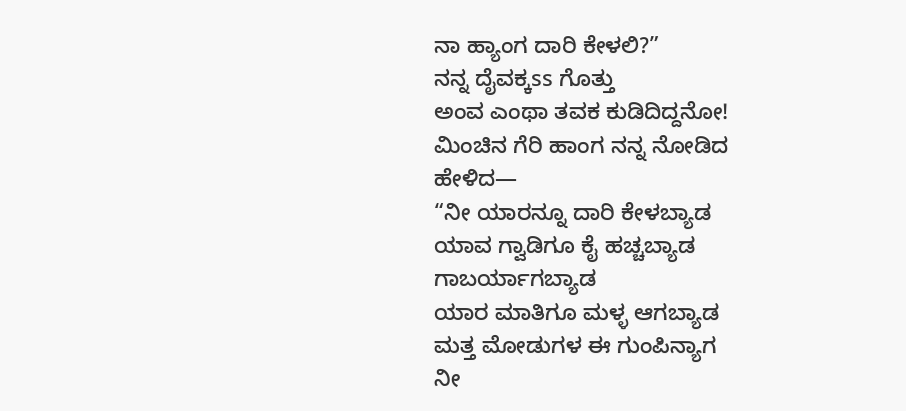ನಾ ಹ್ಯಾಂಗ ದಾರಿ ಕೇಳಲಿ?”
ನನ್ನ ದೈವಕ್ಕss ಗೊತ್ತು
ಅಂವ ಎಂಥಾ ತವಕ ಕುಡಿದಿದ್ದನೋ!
ಮಿಂಚಿನ ಗೆರಿ ಹಾಂಗ ನನ್ನ ನೋಡಿದ
ಹೇಳಿದ—
“ನೀ ಯಾರನ್ನೂ ದಾರಿ ಕೇಳಬ್ಯಾಡ
ಯಾವ ಗ್ವಾಡಿಗೂ ಕೈ ಹಚ್ಚಬ್ಯಾಡ
ಗಾಬರ್ಯಾಗಬ್ಯಾಡ
ಯಾರ ಮಾತಿಗೂ ಮಳ್ಳ ಆಗಬ್ಯಾಡ
ಮತ್ತ ಮೋಡುಗಳ ಈ ಗುಂಪಿನ್ಯಾಗ
ನೀ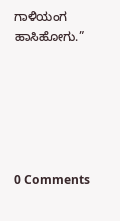ಗಾಳಿಯಂಗ ಹಾಸಿಹೋಗು.”






0 Comments